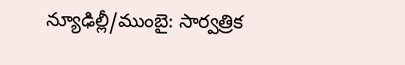న్యూఢిల్లీ/ముంబై: సార్వత్రిక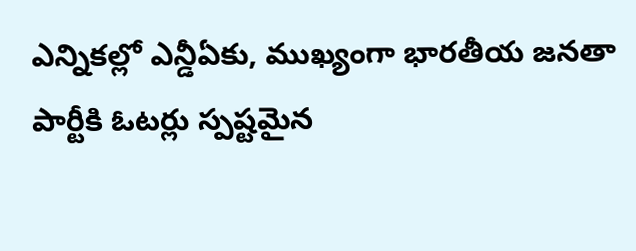ఎన్నికల్లో ఎన్డీఏకు, ముఖ్యంగా భారతీయ జనతా పార్టీకి ఓటర్లు స్పష్టమైన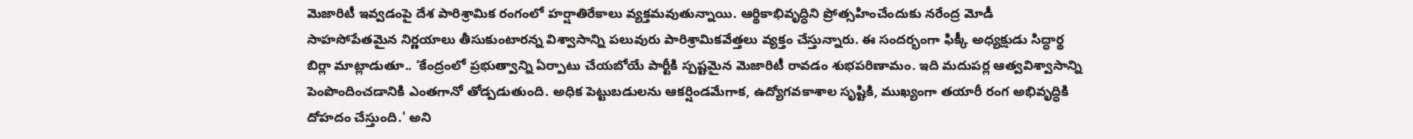మెజారిటీ ఇవ్వడంపై దేశ పారిశ్రామిక రంగంలో హర్షాతిరేకాలు వ్యక్తమవుతున్నాయి. ఆర్థికాభివృద్ధిని ప్రోత్సహించేందుకు నరేంద్ర మోడీ సాహసోపేతమైన నిర్ణయాలు తీసుకుంటారన్న విశ్వాసాన్ని పలువురు పారిశ్రామికవేత్తలు వ్యక్తం చేస్తున్నారు. ఈ సందర్భంగా ఫిక్కీ అధ్యక్షుడు సిద్ధార్థ బిర్లా మాట్లాడుతూ.. ‘కేంద్రంలో ప్రభుత్వాన్ని ఏర్పాటు చేయబోయే పార్టీకి స్పష్టమైన మెజారిటీ రావడం శుభపరిణామం. ఇది మదుపర్ల ఆత్వవిశ్వాసాన్ని పెంపొందించడానికి ఎంతగానో తోడ్పడుతుంది. అధిక పెట్టుబడులను ఆకర్షిండమేగాక, ఉద్యోగవకాశాల సృష్టికి, ముఖ్యంగా తయారీ రంగ అభివృద్ధికి దోహదం చేస్తుంది.' అని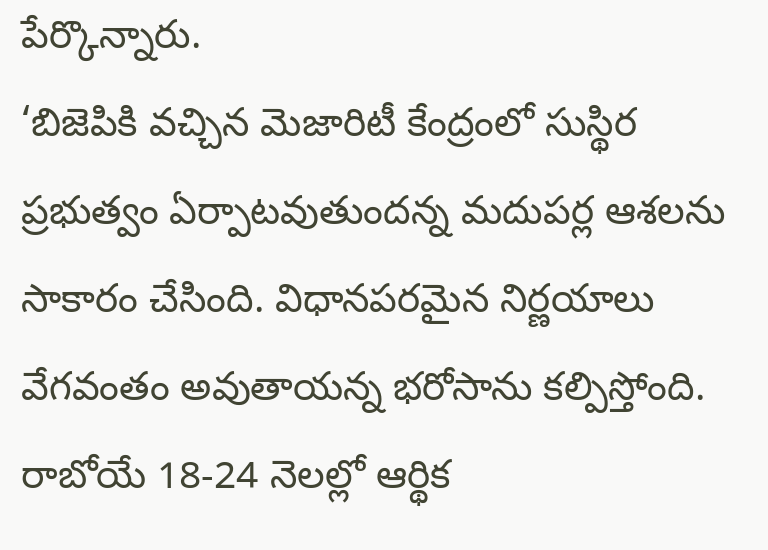పేర్కొన్నారు.
‘బిజెపికి వచ్చిన మెజారిటీ కేంద్రంలో సుస్థిర ప్రభుత్వం ఏర్పాటవుతుందన్న మదుపర్ల ఆశలను సాకారం చేసింది. విధానపరమైన నిర్ణయాలు వేగవంతం అవుతాయన్న భరోసాను కల్పిస్తోంది. రాబోయే 18-24 నెలల్లో ఆర్థిక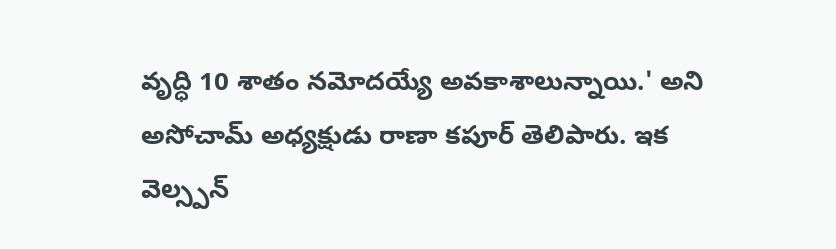వృద్ధి 10 శాతం నమోదయ్యే అవకాశాలున్నాయి.' అని అసోచామ్ అధ్యక్షుడు రాణా కపూర్ తెలిపారు. ఇక వెల్స్పన్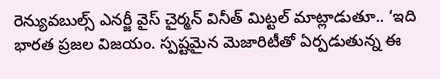రెన్యువబుల్స్ ఎనర్జీ వైస్ చైర్మన్ వినీత్ మిట్టల్ మాట్లాడుతూ.. ‘ఇది భారత ప్రజల విజయం. స్పష్టమైన మెజారిటీతో ఏర్పడుతున్న ఈ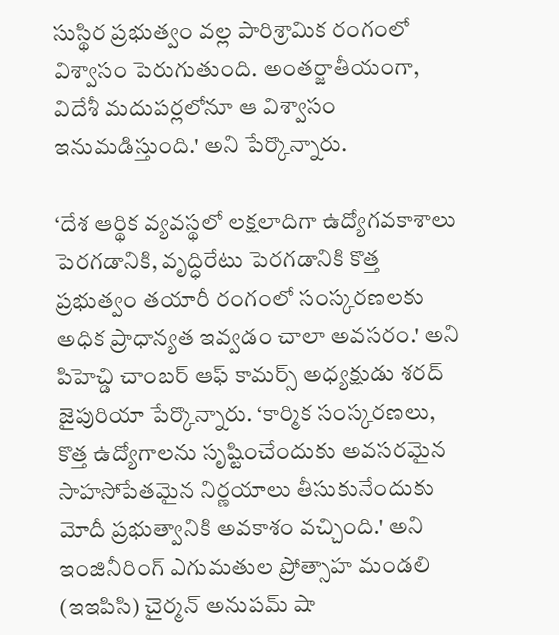సుస్థిర ప్రభుత్వం వల్ల పారిశ్రామిక రంగంలో విశ్వాసం పెరుగుతుంది. అంతర్జాతీయంగా, విదేశీ మదుపర్లలోనూ ఆ విశ్వాసం ఇనుమడిస్తుంది.' అని పేర్కొన్నారు.

‘దేశ ఆర్థిక వ్యవస్థలో లక్షలాదిగా ఉద్యోగవకాశాలు పెరగడానికి, వృద్ధిరేటు పెరగడానికి కొత్త ప్రభుత్వం తయారీ రంగంలో సంస్కరణలకు అధిక ప్రాధాన్యత ఇవ్వడం చాలా అవసరం.' అని పిహెచ్డి చాంబర్ ఆఫ్ కామర్స్ అధ్యక్షుడు శరద్ జైపురియా పేర్కొన్నారు. ‘కార్మిక సంస్కరణలు, కొత్త ఉద్యోగాలను సృష్టించేందుకు అవసరమైన సాహసోపేతమైన నిర్ణయాలు తీసుకునేందుకు మోదీ ప్రభుత్వానికి అవకాశం వచ్చింది.' అని ఇంజినీరింగ్ ఎగుమతుల ప్రోత్సాహ మండలి (ఇఇపిసి) చైర్మన్ అనుపమ్ షా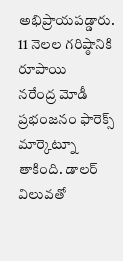అభిప్రాయపడ్డారు.
11 నెలల గరిష్ఠానికి రూపాయి
నరేంద్ర మోడీ ప్రభంజనం ఫారెక్స్ మార్కెట్నూ తాకింది. డాలర్ విలువతో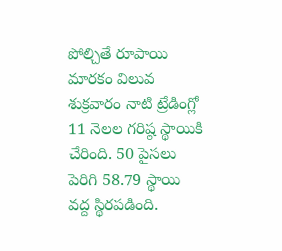పోల్చితే రూపాయి మారకం విలువ శుక్రవారం నాటి ట్రేడింగ్లో 11 నెలల గరిష్ఠ స్థాయికి చేరింది. 50 పైసలు పెరిగి 58.79 స్థాయి వద్ద స్థిరపడింది.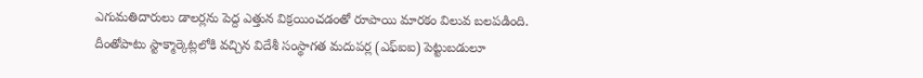ఎగుమతిదారులు డాలర్లను పెద్ద ఎత్తున విక్రయించడంతో రూపాయి మారకం విలువ బలపడింది. దీంతోపాటు స్టాక్మార్కెట్లలోకి వచ్చిన విదేశీ సంస్థాగత మదుపర్ల (ఎఫ్ఐఐ) పెట్టుబడులూ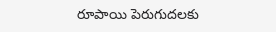రూపాయి పెరుగుదలకు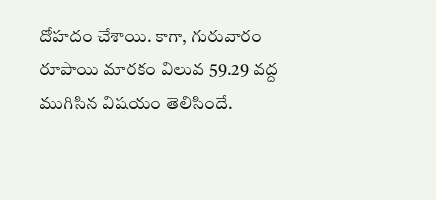దోహదం చేశాయి. కాగా, గురువారం రూపాయి మారకం విలువ 59.29 వద్ద ముగిసిన విషయం తెలిసిందే.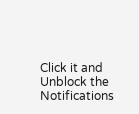Click it and Unblock the Notifications